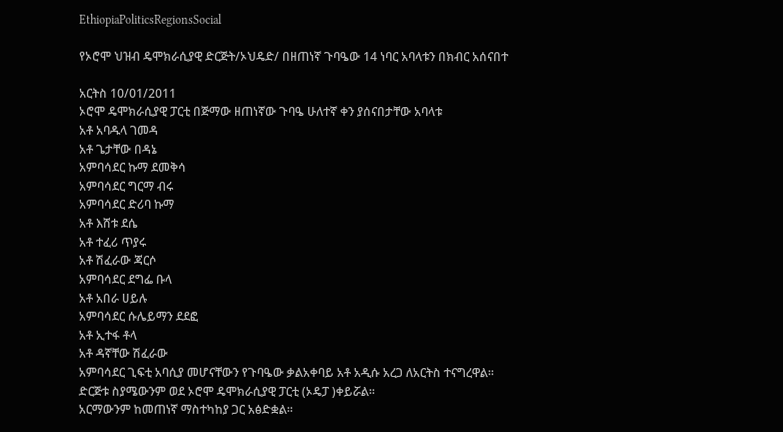EthiopiaPoliticsRegionsSocial

የኦሮሞ ህዝብ ዴሞክራሲያዊ ድርጅት/ኦህዴድ/ በዘጠነኛ ጉባዔው 14 ነባር አባላቱን በክብር አሰናበተ

አርትስ 10/01/2011
ኦሮሞ ዴሞክራሲያዊ ፓርቲ በጅማው ዘጠነኛው ጉባዔ ሁለተኛ ቀን ያሰናበታቸው አባላቱ
አቶ አባዱላ ገመዳ
አቶ ጌታቸው በዳኔ
አምባሳደር ኩማ ደመቅሳ
አምባሳደር ግርማ ብሩ
አምባሳደር ድሪባ ኩማ
አቶ እሸቱ ደሴ
አቶ ተፈሪ ጥያሩ
አቶ ሽፈራው ጃርሶ
አምባሳደር ደግፌ ቡላ
አቶ አበራ ሀይሉ
አምባሳደር ሱሌይማን ደደፎ
አቶ ኢተፋ ቶላ
አቶ ዳኛቸው ሽፈራው
አምባሳደር ጊፍቲ አባሲያ መሆናቸውን የጉባዔው ቃልአቀባይ አቶ አዲሱ አረጋ ለአርትስ ተናግረዋል፡፡
ድርጅቱ ስያሜውንም ወደ ኦሮሞ ዴሞክራሲያዊ ፓርቲ (ኦዴፓ )ቀይሯል፡፡
አርማውንም ከመጠነኛ ማስተካከያ ጋር አፅድቋል፡፡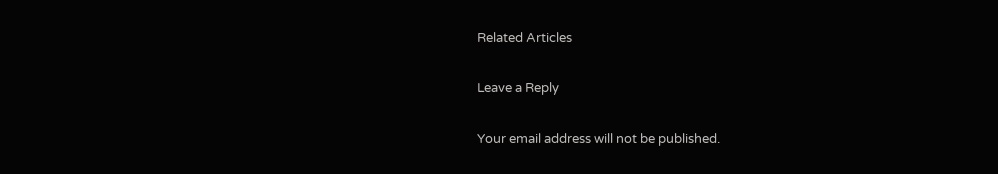Related Articles

Leave a Reply

Your email address will not be published.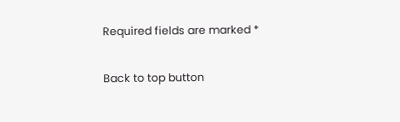Required fields are marked *

Back to top button